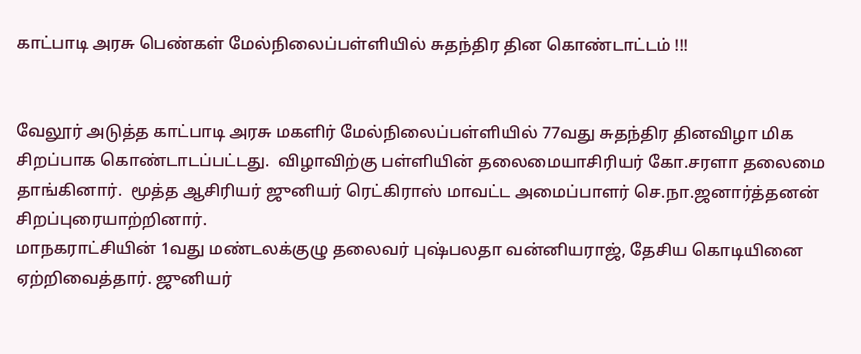காட்பாடி அரசு பெண்கள் மேல்நிலைப்பள்ளியில் சுதந்திர தின கொண்டாட்டம் !!!


வேலூர் அடுத்த காட்பாடி அரசு மகளிர் மேல்நிலைப்பள்ளியில் 77வது சுதந்திர தினவிழா மிக சிறப்பாக கொண்டாடப்பட்டது.  விழாவிற்கு பள்ளியின் தலைமையாசிரியர் கோ.சரளா தலைமை தாங்கினார்.  மூத்த ஆசிரியர் ஜுனியர் ரெட்கிராஸ் மாவட்ட அமைப்பாளர் செ.நா.ஜனார்த்தனன் சிறப்புரையாற்றினார்.
மாநகராட்சியின் 1வது மண்டலக்குழு தலைவர் புஷ்பலதா வன்னியராஜ், தேசிய கொடியினை ஏற்றிவைத்தார். ஜுனியர்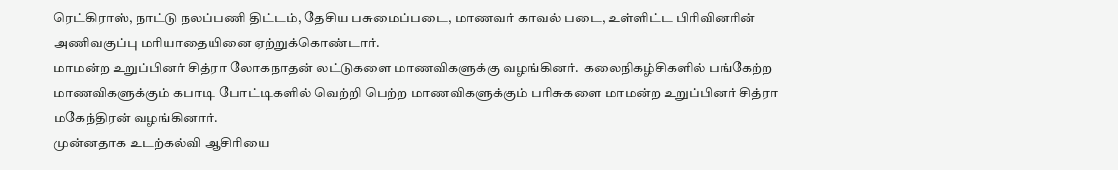ரெட்கிராஸ், நாட்டு நலப்பணி திட்டம், தேசிய பசுமைப்படை, மாணவர் காவல் படை, உள்ளிட்ட பிரிவினரின் அணிவகுப்பு மரியாதையினை ஏற்றுக்கொண்டார்.
மாமன்ற உறுப்பினர் சித்ரா லோகநாதன் லட்டுகளை மாணவிகளுக்கு வழங்கினர்.  கலைநிகழ்சிகளில் பங்கேற்ற மாணவிகளுக்கும் கபாடி போட்டிகளில் வெற்றி பெற்ற மாணவிகளுக்கும் பரிசுகளை மாமன்ற உறுப்பினர் சித்ரா மகேந்திரன் வழங்கினார்.
முன்னதாக உடற்கல்வி ஆசிரியை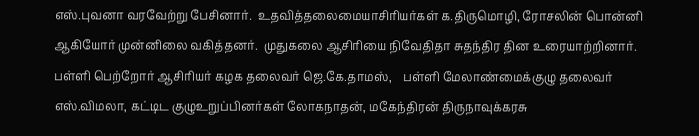எஸ்.புவனா வரவேற்று பேசினார்.  உதவித்தலைமையாசிரியர்கள் க.திருமொழி, ரோசலின் பொன்னி ஆகியோர் முன்னிலை வகித்தனர்.  முதுகலை ஆசிரியை நிவேதிதா சுதந்திர தின உரையாற்றினார்.
பள்ளி பெற்றோர் ஆசிரியர் கழக தலைவர் ஜெ.கே.தாமஸ்,    பள்ளி மேலாண்மைக்குழு தலைவர் எஸ்.விமலா, கட்டிட குழுஉறுப்பினர்கள் லோகநாதன், மகேந்திரன் திருநாவுக்கரசு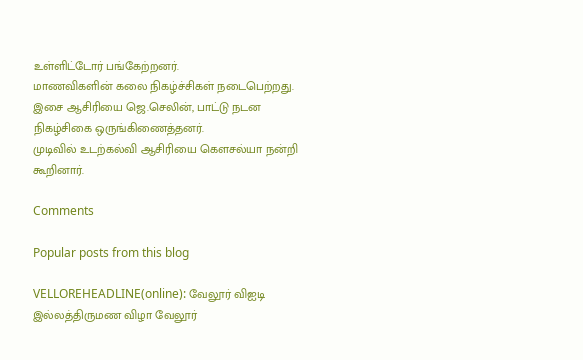உள்ளிட்டோர் பங்கேற்றனர்.
மாணவிகளின் கலை நிகழ்ச்சிகள் நடைபெற்றது.  இசை ஆசிரியை ஜெ.செலின், பாட்டு நடன நிகழ்சிகை ஒருங்கிணைத்தனர்.
முடிவில் உடற்கல்வி ஆசிரியை கௌசல்யா நன்றி கூறினார்.

Comments

Popular posts from this blog

VELLOREHEADLINE(online): வேலூர் விஐடி இல்லத்திருமண விழா வேலூர்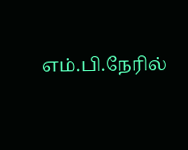எம்.பி.நேரில்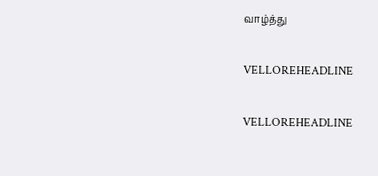வாழ்த்து

VELLOREHEADLINE

VELLOREHEADLINE